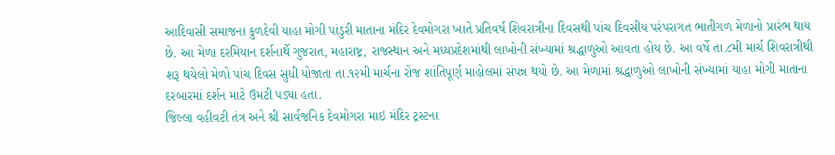આદિવાસી સમાજના કુળદેવી યાહા મોગી પાંડુરી માતાના મંદિર દેવમોગરા ખાતે પ્રતિવર્ષ શિવરાત્રીના દિવસથી પાંચ દિવસીય પરંપરાગત ભાતીગળ મેળાનો પ્રારંભ થાય છે. આ મેળા દરમિયાન દર્શનાર્થે ગુજરાત, મહારાષ્ટ્ર, રાજસ્થાન અને મધ્યપ્રદેશમાંથી લાખોની સંખ્યામાં શ્રદ્ધાળુઓ આવતા હોય છે. આ વર્ષે તા.૮મી માર્ચ શિવરાત્રીથી શરૂ થયેલો મેળો પાંચ દિવસ સુધી યોજાતા તા.૧૨મી માર્ચના રોજ શાંતિપૂર્ણ માહોલમાં સંપન્ન થયો છે. આ મેળામાં શ્રદ્ધાળુઓ લાખોની સંખ્યામાં યાહા મોગી માતાના દરબારમાં દર્શન માટે ઉમટી પડ્યા હતા.
જિલ્લા વહીવટી તંત્ર અને શ્રી સાર્વજનિક દેવમોગરા માઇ મંદિર ટ્રસ્ટના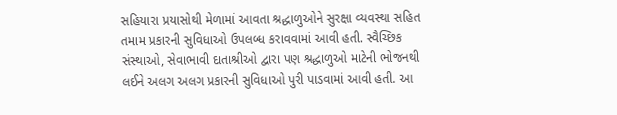સહિયારા પ્રયાસોથી મેળામાં આવતા શ્રદ્ધાળુઓને સુરક્ષા વ્યવસ્થા સહિત તમામ પ્રકારની સુવિધાઓ ઉપલબ્ધ કરાવવામાં આવી હતી. સ્વૈચ્છિક સંસ્થાઓ, સેવાભાવી દાતાશ્રીઓ દ્વારા પણ શ્રદ્ધાળુઓ માટેની ભોજનથી લઈને અલગ અલગ પ્રકારની સુવિધાઓ પુરી પાડવામાં આવી હતી. આ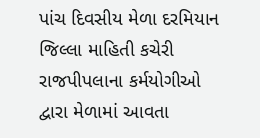પાંચ દિવસીય મેળા દરમિયાન જિલ્લા માહિતી કચેરી રાજપીપલાના કર્મયોગીઓ દ્વારા મેળામાં આવતા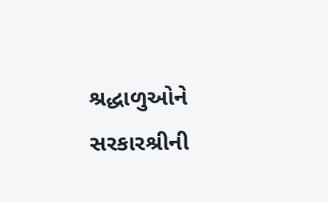શ્રદ્ધાળુઓને સરકારશ્રીની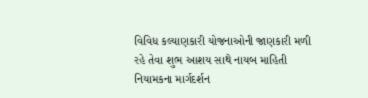વિવિધ કલ્યાણકારી યોજનાઓની જાણકારી મળી રહે તેવા શુભ આશય સાથે નાયબ માહિતી નિયામકના માર્ગદર્શન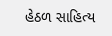હેઠળ સાહિત્ય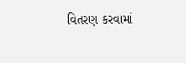વિતરણ કરવામાં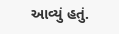આવ્યું હતું.